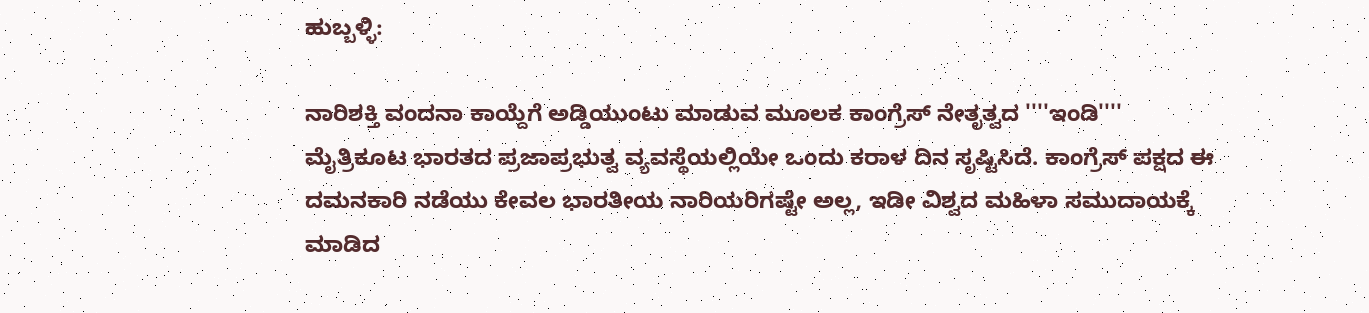ಹುಬ್ಬಳ್ಳಿ:

ನಾರಿಶಕ್ತಿ ವಂದನಾ ಕಾಯ್ದೆಗೆ ಅಡ್ಡಿಯುಂಟು ಮಾಡುವ ಮೂಲಕ ಕಾಂಗ್ರೆಸ್ ನೇತೃತ್ವದ ''''ಇಂಡಿ'''' ಮೈತ್ರಿಕೂಟ ಭಾರತದ ಪ್ರಜಾಪ್ರಭುತ್ವ ವ್ಯವಸ್ಥೆಯಲ್ಲಿಯೇ ಒಂದು ಕರಾಳ ದಿನ ಸೃಷ್ಟಿಸಿದೆ. ಕಾಂಗ್ರೆಸ್ ಪಕ್ಷದ ಈ ದಮನಕಾರಿ ನಡೆಯು ಕೇವಲ ಭಾರತೀಯ ನಾರಿಯರಿಗಷ್ಟೇ ಅಲ್ಲ, ಇಡೀ ವಿಶ್ವದ ಮಹಿಳಾ ಸಮುದಾಯಕ್ಕೆ ಮಾಡಿದ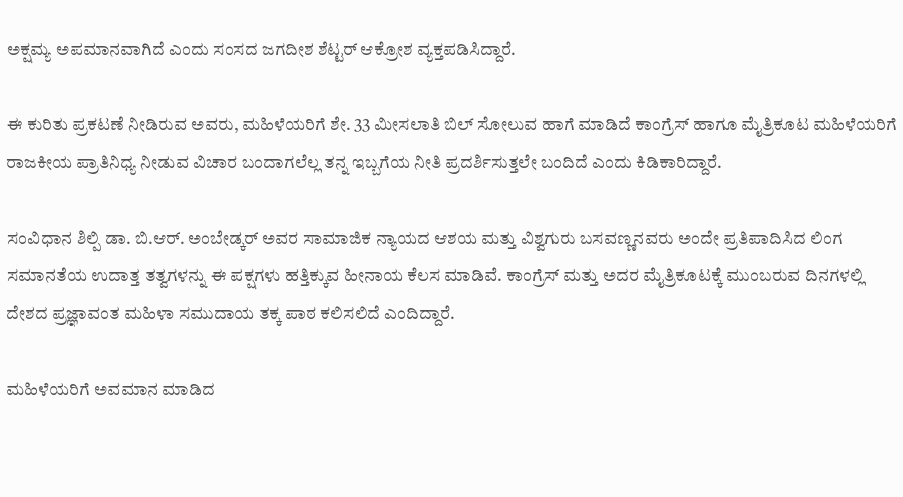ಅಕ್ಷಮ್ಯ ಅಪಮಾನವಾಗಿದೆ ಎಂದು ಸಂಸದ ಜಗದೀಶ ಶೆಟ್ಟರ್ ಆಕ್ರೋಶ ವ್ಯಕ್ತಪಡಿಸಿದ್ದಾರೆ.

ಈ ಕುರಿತು ಪ್ರಕಟಣೆ ನೀಡಿರುವ ಅವರು, ಮಹಿಳೆಯರಿಗೆ ಶೇ. 33 ಮೀಸಲಾತಿ ಬಿಲ್‌ ಸೋಲುವ ಹಾಗೆ ಮಾಡಿದೆ ಕಾಂಗ್ರೆಸ್ ಹಾಗೂ ಮೈತ್ರಿಕೂಟ ಮಹಿಳೆಯರಿಗೆ ರಾಜಕೀಯ ಪ್ರಾತಿನಿಧ್ಯ ನೀಡುವ ವಿಚಾರ ಬಂದಾಗಲೆಲ್ಲ ತನ್ನ ಇಬ್ಬಗೆಯ ನೀತಿ ಪ್ರದರ್ಶಿಸುತ್ತಲೇ ಬಂದಿದೆ ಎಂದು ಕಿಡಿಕಾರಿದ್ದಾರೆ.

ಸಂವಿಧಾನ ಶಿಲ್ಪಿ ಡಾ. ಬಿ.ಆರ್. ಅಂಬೇಡ್ಕರ್ ಅವರ ಸಾಮಾಜಿಕ ನ್ಯಾಯದ ಆಶಯ ಮತ್ತು ವಿಶ್ವಗುರು ಬಸವಣ್ಣನವರು ಅಂದೇ ಪ್ರತಿಪಾದಿಸಿದ ಲಿಂಗ ಸಮಾನತೆಯ ಉದಾತ್ತ ತತ್ವಗಳನ್ನು ಈ ಪಕ್ಷಗಳು ಹತ್ತಿಕ್ಕುವ ಹೀನಾಯ ಕೆಲಸ ಮಾಡಿವೆ. ಕಾಂಗ್ರೆಸ್ ಮತ್ತು ಅದರ ಮೈತ್ರಿಕೂಟಕ್ಕೆ ಮುಂಬರುವ ದಿನಗಳಲ್ಲಿ ದೇಶದ ಪ್ರಜ್ಞಾವಂತ ಮಹಿಳಾ ಸಮುದಾಯ ತಕ್ಕ ಪಾಠ ಕಲಿಸಲಿದೆ ಎಂದಿದ್ದಾರೆ.

ಮಹಿಳೆಯರಿಗೆ ಅವಮಾನ ಮಾಡಿದ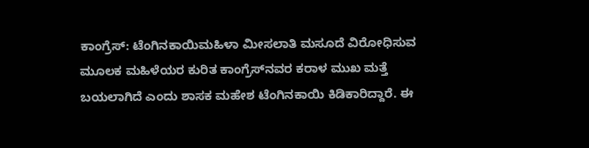ಕಾಂಗ್ರೆಸ್: ಟೆಂಗಿನಕಾಯಿಮಹಿಳಾ ಮೀಸಲಾತಿ ಮಸೂದೆ ವಿರೋಧಿಸುವ ಮೂಲಕ ಮಹಿಳೆಯರ ಕುರಿತ ಕಾಂಗ್ರೆಸ್‌ನವರ ಕರಾಳ ಮುಖ ಮತ್ತೆ ಬಯಲಾಗಿದೆ ಎಂದು ಶಾಸಕ ಮಹೇಶ ಟೆಂಗಿನಕಾಯಿ ಕಿಡಿಕಾರಿದ್ದಾರೆ. ಈ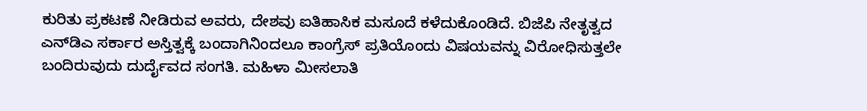ಕುರಿತು ಪ್ರಕಟಣೆ ನೀಡಿರುವ ಅವರು, ದೇಶವು ಐತಿಹಾಸಿಕ ಮಸೂದೆ ಕಳೆದುಕೊಂಡಿದೆ. ಬಿಜೆಪಿ ನೇತೃತ್ವದ ಎನ್‌ಡಿಎ ಸರ್ಕಾರ ಅಸ್ತಿತ್ವಕ್ಕೆ ಬಂದಾಗಿನಿಂದಲೂ ಕಾಂಗ್ರೆಸ್ ಪ್ರತಿಯೊಂದು ವಿಷಯವನ್ನು ವಿರೋಧಿಸುತ್ತಲೇ ಬಂದಿರುವುದು ದುರ್ದೈವದ ಸಂಗತಿ. ಮಹಿಳಾ ಮೀಸಲಾತಿ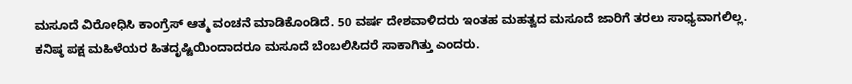ಮಸೂದೆ ವಿರೋಧಿಸಿ ಕಾಂಗ್ರೆಸ್ ಆತ್ಮ ವಂಚನೆ ಮಾಡಿಕೊಂಡಿದೆ. 50 ವರ್ಷ ದೇಶವಾಳಿದರು ಇಂತಹ ಮಹತ್ವದ ಮಸೂದೆ ಜಾರಿಗೆ ತರಲು ಸಾಧ್ಯವಾಗಲಿಲ್ಲ. ಕನಿಷ್ಠ ಪಕ್ಷ ಮಹಿಳೆಯರ ಹಿತದೃಷ್ಟಿಯಿಂದಾದರೂ ಮಸೂದೆ ಬೆಂಬಲಿಸಿದರೆ ಸಾಕಾಗಿತ್ತು ಎಂದರು.